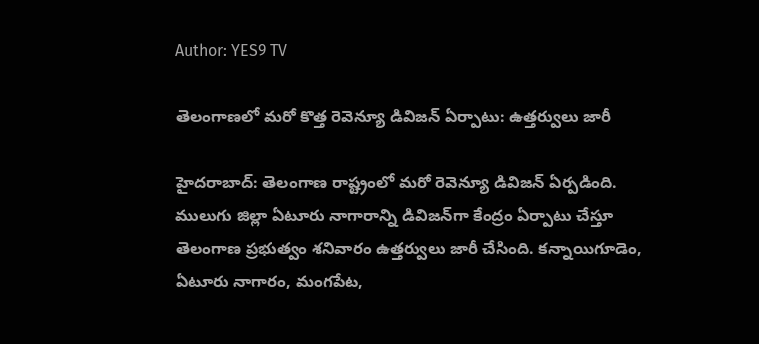Author: YES9 TV

తెలంగాణలో మరో కొత్త రెవెన్యూ డివిజన్ ఏర్పాటు: ఉత్తర్వులు జారీ

హైదరాబాద్: తెలంగాణ రాష్ట్రంలో మరో రెవెన్యూ డివిజన్ ఏర్పడింది. ములుగు జిల్లా ఏటూరు నాగారాన్ని డివిజన్‌గా కేంద్రం ఏర్పాటు చేస్తూ తెలంగాణ ప్రభుత్వం శనివారం ఉత్తర్వులు జారీ చేసింది. కన్నాయిగూడెం, ఏటూరు నాగారం, మంగపేట,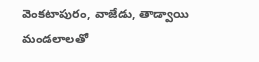వెంకటాపురం, వాజేడు, తాడ్వాయి మండలాలతో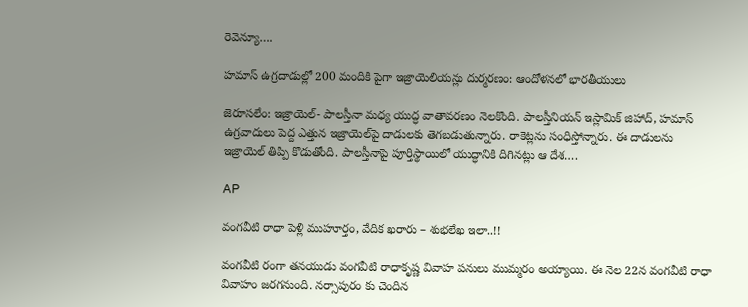రెవెన్యూ….

హమాస్ ఉగ్రదాడుల్లో 200 మందికి పైగా ఇజ్రాయెలియన్లు దుర్మరణం: ఆందోళనలో భారతీయులు

జెరూసలేం: ఇజ్రాయెల్- పాలస్తీనా మధ్య యుద్ధ వాతావరణం నెలకొంది. పాలస్తీనియన్ ఇస్లామిక్ జిహాద్, హమాస్ ఉగ్రవాదులు పెద్ద ఎత్తున ఇజ్రాయెల్‌పై దాడులకు తెగబడుతున్నారు. రాకెట్లను సంధిస్తోన్నారు. ఈ దాడులను ఇజ్రాయెల్ తిప్పి కొడుతోంది. పాలస్తీనాపై పూర్తిస్థాయిలో యుద్ధానికి దిగినట్లు ఆ దేశ….

AP

వంగవీటి రాధా పెళ్లి ముహూర్తం, వేదిక ఖరారు – శుభలేఖ ఇలా..!!

వంగవీటి రంగా తనయుడు వంగవీటి రాధాకృష్ణ వివాహ పనులు ముమ్మరం అయ్యాయి. ఈ నెల 22న వంగవీటి రాధా వివాహం జరగనుంది. నర్సాపురం కు చెందిన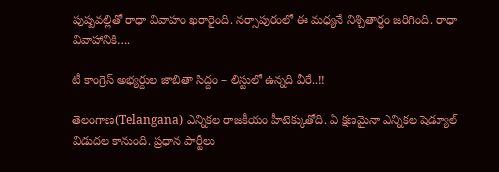పుష్పవల్లితో రాధా వివాహం ఖరారైంది. నర్సాపురంలో ఈ మధ్యనే నిశ్చితార్ధం జరిగింది. రాధా వివాహానికి….

టీ కాంగ్రెస్ అభ్యర్దుల జాబితా సిద్దం – లిస్టులో ఉన్నది వీరే..!!

తెలంగాణ(Telangana) ఎన్నికల రాజకీయం హీటెక్కుతోది. ఏ క్షణమైనా ఎన్నికల షెడ్యూల్ విడుదల కానుంది. ప్రధాన పార్టీలు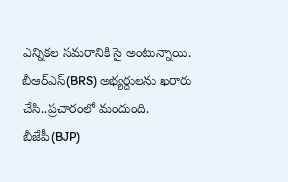ఎన్నికల సమరానికి సై అంటున్నాయి. బీఆర్ఎస్(BRS) అభ్యర్దులను ఖరారు చేసి..ప్రచారంలో మందుంది. బీజేపీ(BJP)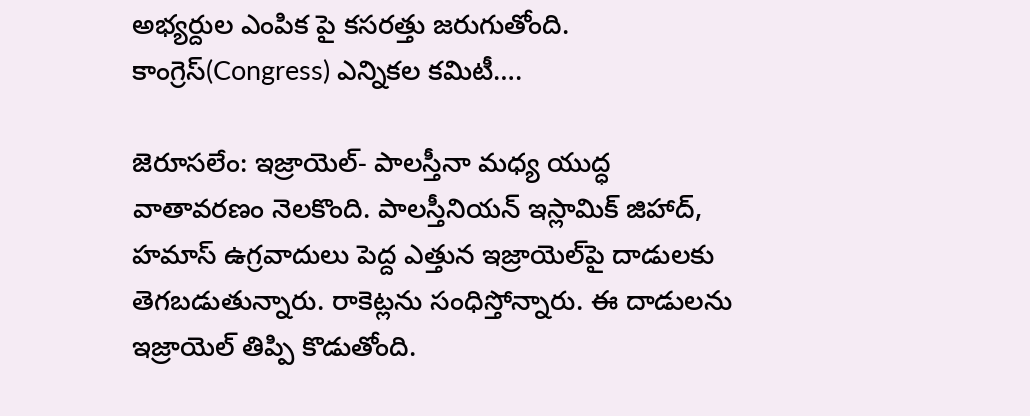అభ్యర్దుల ఎంపిక పై కసరత్తు జరుగుతోంది. కాంగ్రెస్(Congress) ఎన్నికల కమిటీ….

జెరూసలేం: ఇజ్రాయెల్- పాలస్తీనా మధ్య యుద్ధ వాతావరణం నెలకొంది. పాలస్తీనియన్ ఇస్లామిక్ జిహాద్, హమాస్ ఉగ్రవాదులు పెద్ద ఎత్తున ఇజ్రాయెల్‌పై దాడులకు తెగబడుతున్నారు. రాకెట్లను సంధిస్తోన్నారు. ఈ దాడులను ఇజ్రాయెల్ తిప్పి కొడుతోంది.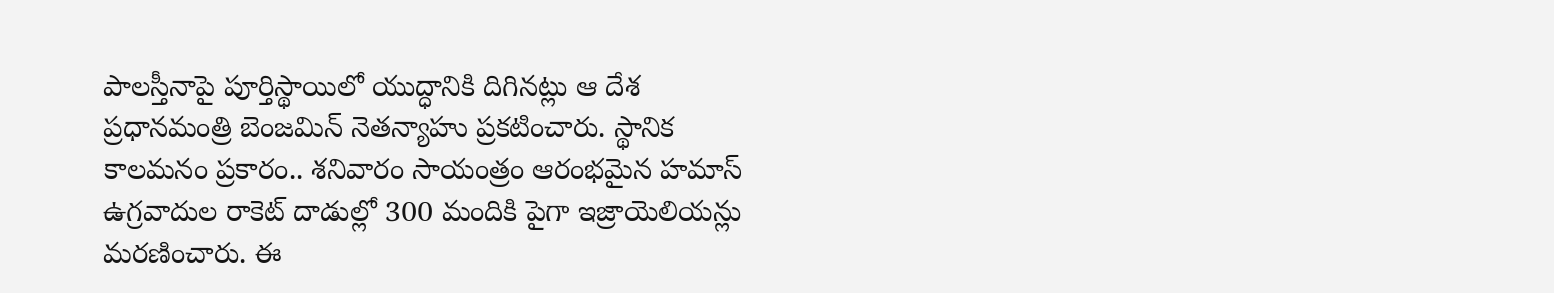పాలస్తీనాపై పూర్తిస్థాయిలో యుద్ధానికి దిగినట్లు ఆ దేశ ప్రధానమంత్రి బెంజమిన్ నెతన్యాహు ప్రకటించారు. స్థానిక కాలమనం ప్రకారం.. శనివారం సాయంత్రం ఆరంభమైన హమాస్ ఉగ్రవాదుల రాకెట్ దాడుల్లో 300 మందికి పైగా ఇజ్రాయెలియన్లు మరణించారు. ఈ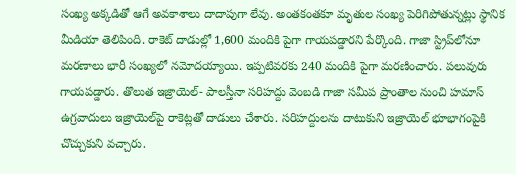సంఖ్య అక్కడితో ఆగే అవకాశాలు దాదాపుగా లేవు. అంతకంతకూ మృతుల సంఖ్య పెరిగిపోతున్నట్లు స్థానిక మీడియా తెలిపింది. రాకెట్ దాడుల్లో 1,600 మందికి పైగా గాయపడ్డారని పేర్కొంది. గాజా స్ట్రిప్‌లోనూ మరణాలు భారీ సంఖ్యలో నమోదయ్యాయి. ఇప్పటివరకు 240 మందికి పైగా మరణించారు. పలువురు గాయపడ్డారు. తొలుత ఇజ్రాయెల్- పాలస్తీనా సరిహద్దు వెంబడి గాజా సమీప ప్రాంతాల నుంచి హమాస్ ఉగ్రవాదులు ఇజ్రాయెల్‌పై రాకెట్లతో దాడులు చేశారు. సరిహద్దులను దాటుకుని ఇజ్రాయెల్ భూభాగంపైకి చొచ్చుకుని వచ్చారు.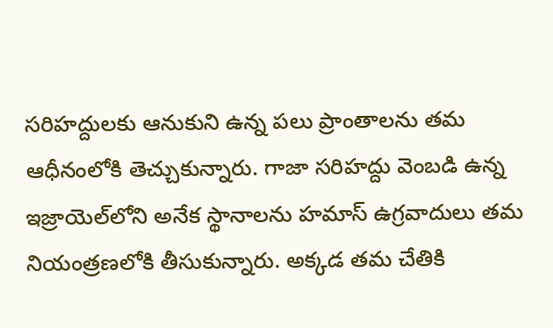సరిహద్దులకు ఆనుకుని ఉన్న పలు ప్రాంతాలను తమ ఆధీనంలోకి తెచ్చుకున్నారు. గాజా సరిహద్దు వెంబడి ఉన్న ఇజ్రాయెల్‌లోని అనేక స్థానాలను హమాస్ ఉగ్రవాదులు తమ నియంత్రణలోకి తీసుకున్నారు. అక్కడ తమ చేతికి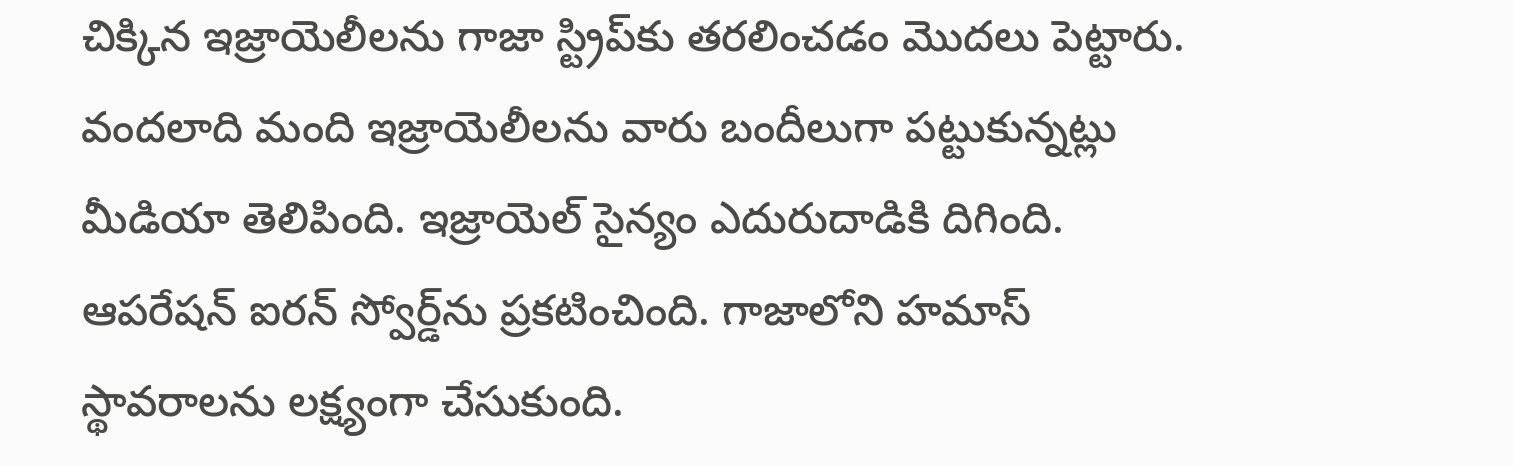చిక్కిన ఇజ్రాయెలీలను గాజా స్ట్రిప్‌కు తరలించడం మొదలు పెట్టారు. వందలాది మంది ఇజ్రాయెలీలను వారు బందీలుగా పట్టుకున్నట్లు మీడియా తెలిపింది. ఇజ్రాయెల్ సైన్యం ఎదురుదాడికి దిగింది. ఆపరేషన్ ఐరన్ స్వోర్డ్‌ను ప్రకటించింది. గాజాలోని హమాస్ స్థావరాలను లక్ష్యంగా చేసుకుంది.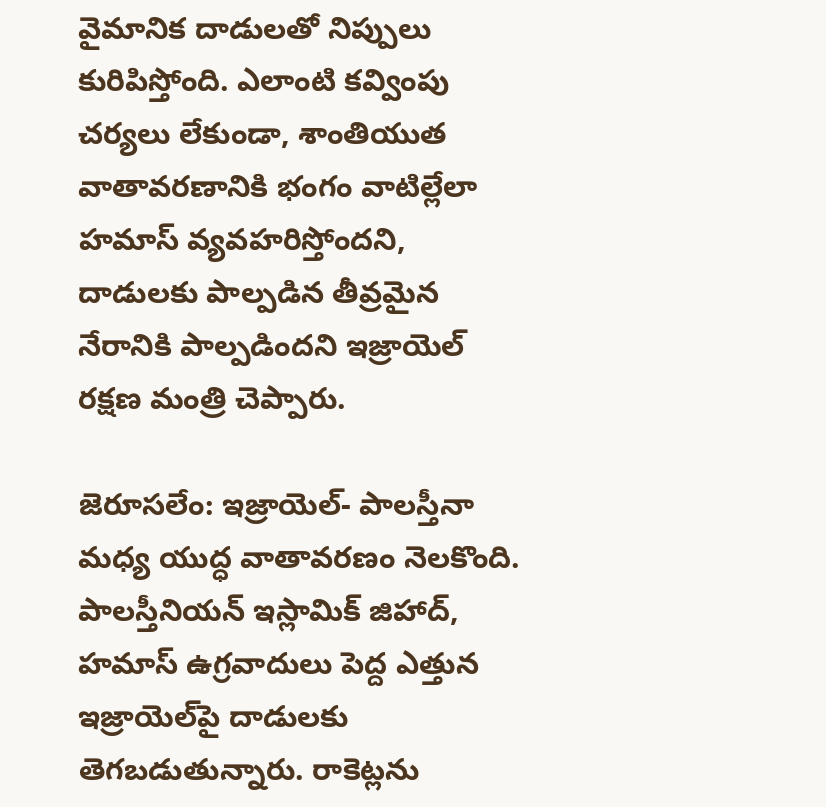వైమానిక దాడులతో నిప్పులు కురిపిస్తోంది. ఎలాంటి కవ్వింపు చర్యలు లేకుండా, శాంతియుత వాతావరణానికి భంగం వాటిల్లేలా హమాస్ వ్యవహరిస్తోందని, దాడులకు పాల్పడిన తీవ్రమైన నేరానికి పాల్పడిందని ఇజ్రాయెల్ రక్షణ మంత్రి చెప్పారు.

జెరూసలేం: ఇజ్రాయెల్- పాలస్తీనా మధ్య యుద్ధ వాతావరణం నెలకొంది. పాలస్తీనియన్ ఇస్లామిక్ జిహాద్, హమాస్ ఉగ్రవాదులు పెద్ద ఎత్తున ఇజ్రాయెల్‌పై దాడులకు తెగబడుతున్నారు. రాకెట్లను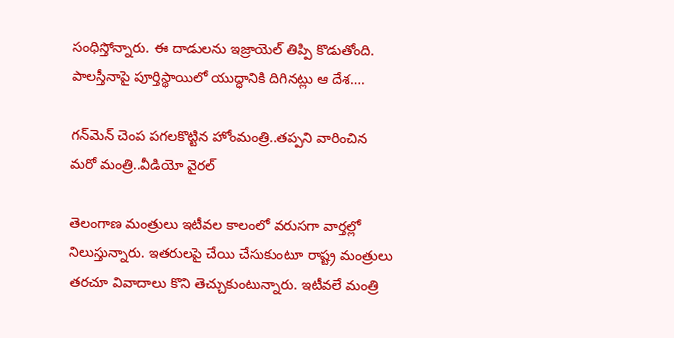సంధిస్తోన్నారు. ఈ దాడులను ఇజ్రాయెల్ తిప్పి కొడుతోంది. పాలస్తీనాపై పూర్తిస్థాయిలో యుద్ధానికి దిగినట్లు ఆ దేశ….

గన్‌మెన్ చెంప పగలకొట్టిన హోంమంత్రి..తప్పని వారించిన మరో మంత్రి..వీడియో వైరల్

తెలంగాణ మంత్రులు ఇటీవల కాలంలో వరుసగా వార్తల్లో నిలుస్తున్నారు. ఇతరులపై చేయి చేసుకుంటూ రాష్ట్ర మంత్రులు తరచూ వివాదాలు కొని తెచ్చుకుంటున్నారు. ఇటీవలే మంత్రి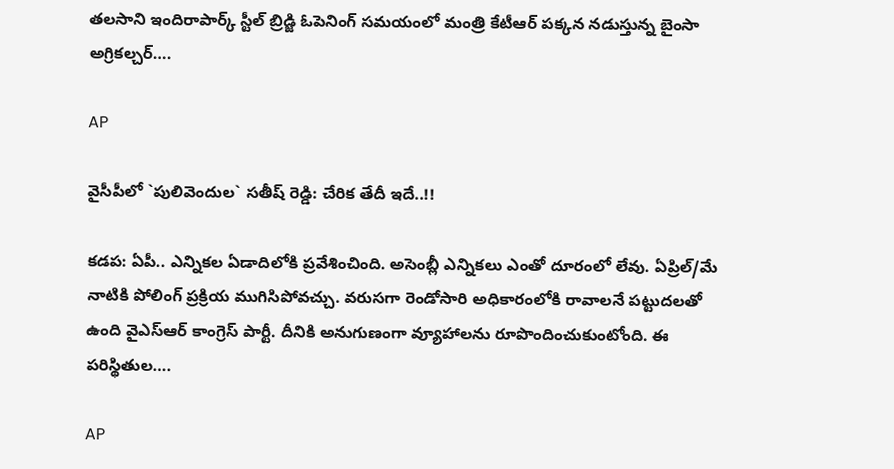తలసాని ఇందిరాపార్క్ స్టీల్ బ్రిడ్జి ఓపెనింగ్ సమయంలో మంత్రి కేటీఆర్ పక్కన నడుస్తున్న బైంసా అగ్రికల్చర్‌….

AP

వైసీపీలో `పులివెందుల` సతీష్ రెడ్డి: చేరిక తేదీ ఇదే..!!

కడప: ఏపీ.. ఎన్నికల ఏడాదిలోకి ప్రవేశించింది. అసెంబ్లీ ఎన్నికలు ఎంతో దూరంలో లేవు. ఏప్రిల్/మే నాటికి పోలింగ్ ప్రక్రియ ముగిసిపోవచ్చు. వరుసగా రెండోసారి అధికారంలోకి రావాలనే పట్టుదలతో ఉంది వైఎస్ఆర్ కాంగ్రెస్ పార్టీ. దీనికి అనుగుణంగా వ్యూహాలను రూపొందించుకుంటోంది. ఈ పరిస్థితుల….

AP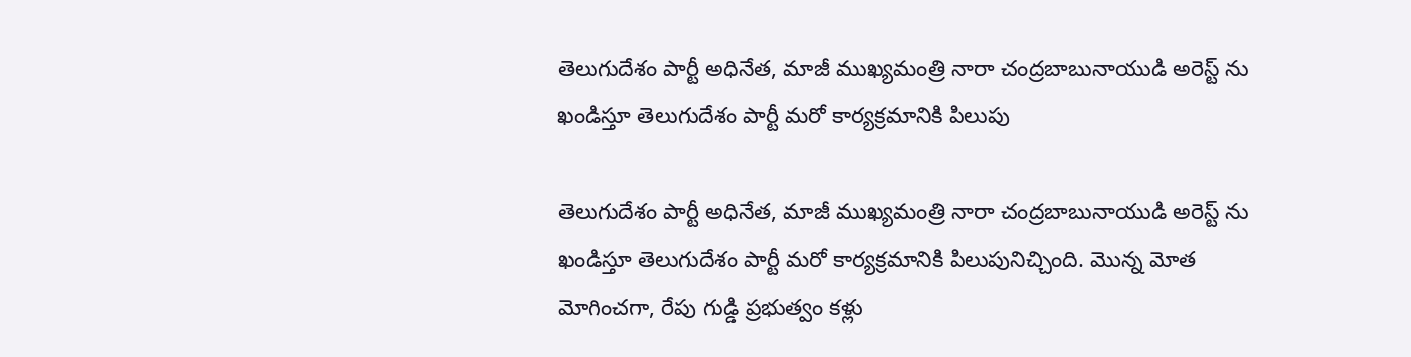తెలుగుదేశం పార్టీ అధినేత, మాజీ ముఖ్యమంత్రి నారా చంద్రబాబునాయుడి అరెస్ట్ ను ఖండిస్తూ తెలుగుదేశం పార్టీ మరో కార్యక్రమానికి పిలుపు

తెలుగుదేశం పార్టీ అధినేత, మాజీ ముఖ్యమంత్రి నారా చంద్రబాబునాయుడి అరెస్ట్ ను ఖండిస్తూ తెలుగుదేశం పార్టీ మరో కార్యక్రమానికి పిలుపునిచ్చింది. మొన్న మోత మోగించగా, రేపు గుడ్డి ప్రభుత్వం కళ్లు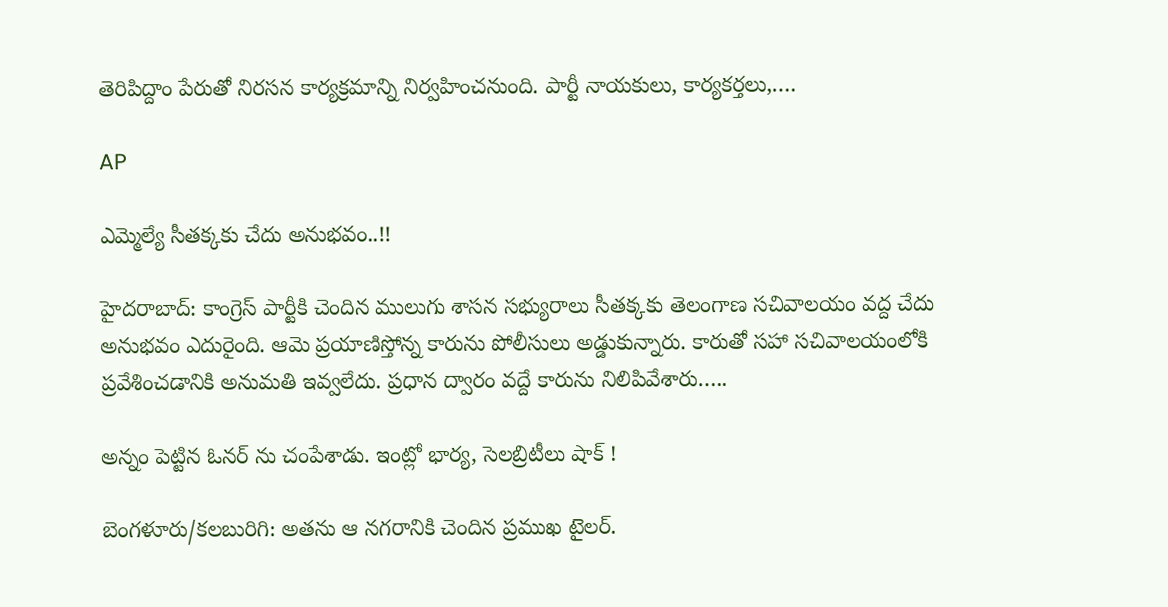తెరిపిద్దాం పేరుతో నిరసన కార్యక్రమాన్ని నిర్వహించనుంది. పార్టీ నాయకులు, కార్యకర్తలు,….

AP

ఎమ్మెల్యే సీతక్కకు చేదు అనుభవం..!!

హైదరాబాద్: కాంగ్రెస్ పార్టీకి చెందిన ములుగు శాసన సభ్యురాలు సీతక్కకు తెలంగాణ సచివాలయం వద్ద చేదు అనుభవం ఎదురైంది. ఆమె ప్రయాణిస్తోన్న కారును పోలీసులు అడ్డుకున్నారు. కారుతో సహా సచివాలయంలోకి ప్రవేశించడానికి అనుమతి ఇవ్వలేదు. ప్రధాన ద్వారం వద్దే కారును నిలిపివేశారు…..

అన్నం పెట్టిన ఓనర్ ను చంపేశాడు. ఇంట్లో భార్య, సెలబ్రిటీలు షాక్ !

బెంగళూరు/కలబురిగి: అతను ఆ నగరానికి చెందిన ప్రముఖ టైలర్.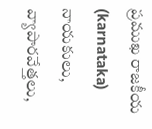ప్రముఖ రాజకీయ (karnataka) నాయకులు, వ్యాపారవేత్తలు,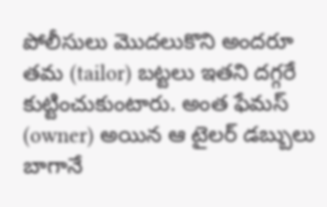పోలీసులు మొదలుకొని అందరూ తమ (tailor) బట్టలు ఇతని దగ్గరే కుట్టించుకుంటారు. అంత ఫేమస్ (owner) అయిన ఆ టైలర్ డబ్బులు బాగానే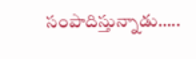సంపాదిస్తున్నాడు…..